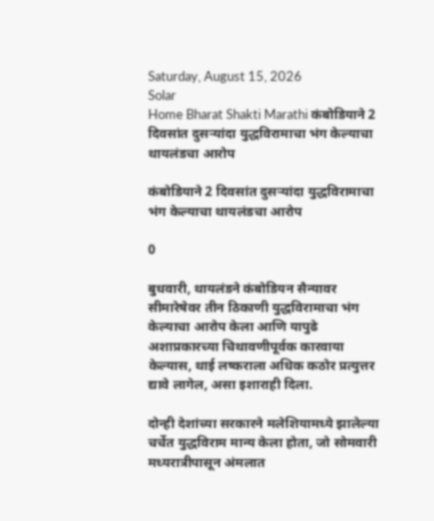Saturday, August 15, 2026
Solar
Home Bharat Shakti Marathi कंबोडियाने 2 दिवसांत दुसऱ्यांदा युद्धविरामाचा भंग केल्याचा थायलंडचा आरोप

कंबोडियाने 2 दिवसांत दुसऱ्यांदा युद्धविरामाचा भंग केल्याचा थायलंडचा आरोप

0

बुधवारी, थायलंडने कंबोडियन सैन्यावर सीमारेषेवर तीन ठिकाणी युद्धविरामाचा भंग केल्याचा आरोप केला आणि यापुढे अशाप्रकारच्या चिथावणीपूर्वक कारवाया केल्यास, थाई लष्कराला अधिक कठोर प्रत्युत्तर द्यावे लागेल, असा इशाराही दिला.

दोन्ही देशांच्या सरकारने मलेशियामध्ये झालेल्या चर्चेत युद्धविराम मान्य केला होता, जो सोमवारी मध्यरात्रीपासून अंमलात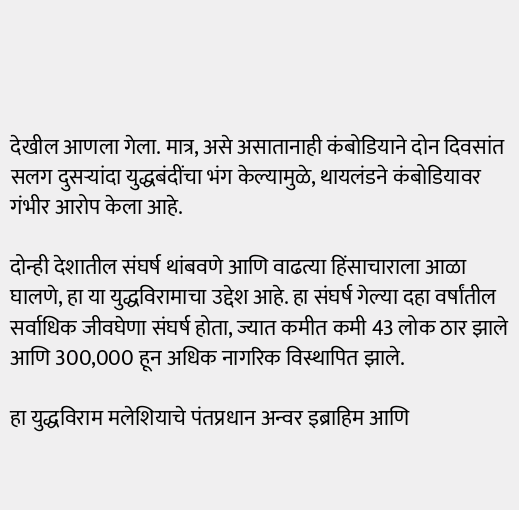देखील आणला गेला. मात्र, असे असातानाही कंबोडियाने दोन दिवसांत सलग दुसऱ्यांदा युद्धबंदींचा भंग केल्यामुळे, थायलंडने कंबोडियावर गंभीर आरोप केला आहे.

दोन्ही देशातील संघर्ष थांबवणे आणि वाढत्या हिंसाचाराला आळा घालणे, हा या युद्धविरामाचा उद्देश आहे. हा संघर्ष गेल्या दहा वर्षांतील सर्वाधिक जीवघेणा संघर्ष होता, ज्यात कमीत कमी 43 लोक ठार झाले आणि 300,000 हून अधिक नागरिक विस्थापित झाले.

हा युद्धविराम मलेशियाचे पंतप्रधान अन्वर इब्राहिम आणि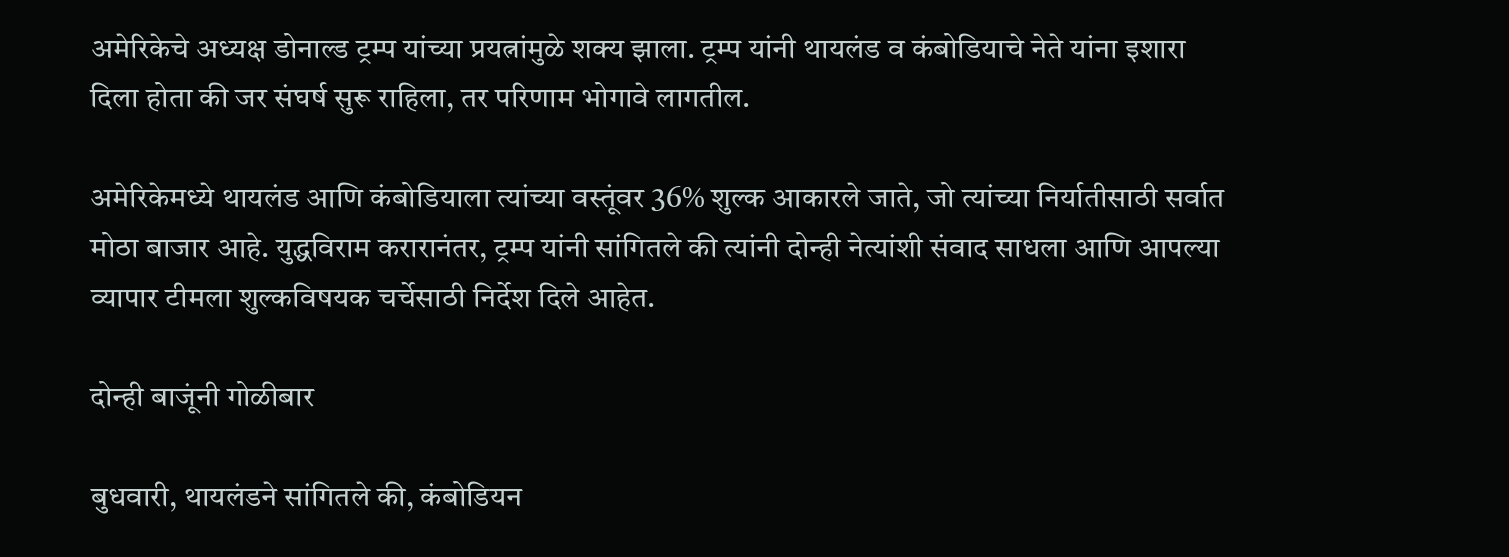अमेरिकेचे अध्यक्ष डोनाल्ड ट्रम्प यांच्या प्रयत्नांमुळे शक्य झाला. ट्रम्प यांनी थायलंड व कंबोडियाचे नेते यांना इशारा दिला होता की जर संघर्ष सुरू राहिला, तर परिणाम भोगावे लागतील.

अमेरिकेमध्ये थायलंड आणि कंबोडियाला त्यांच्या वस्तूंवर 36% शुल्क आकारले जाते, जो त्यांच्या निर्यातीसाठी सर्वात मोठा बाजार आहे. युद्धविराम करारानंतर, ट्रम्प यांनी सांगितले की त्यांनी दोन्ही नेत्यांशी संवाद साधला आणि आपल्या व्यापार टीमला शुल्कविषयक चर्चेसाठी निर्देश दिले आहेत.

दोन्ही बाजूंनी गोळीबार

बुधवारी, थायलंडने सांगितले की, कंबोडियन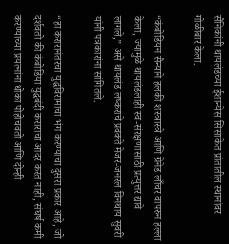सैनिकांनी थायलंडच्या ईशान्येस सिसाकेत प्रांतातील स्थानांवर गोळीबार केला.

“कंबोडियन सैन्याने हलकी शस्त्रास्त्रे आणि ग्रेनेड लाँचर वापरुन हल्ला केला, ज्यामुळे थायलंडलाही स्व-संरक्षणासाठी प्रत्युत्तर द्यावे लागले,” असे थायलंड लष्कराचे प्रवक्ते मेजर-जनरल विनथाय सुवरी यांनी पत्रकारांना सांगितले.

“हा करारानंतरचा युद्धविरामाचा भंग करण्याचा दुसरा प्रकार आहे, जो दर्शवतो की कंबोडिया युद्धबंदी कराराचा आदर करत नाही, संघर्ष कमी करण्याच्या प्रयत्नांना धोका पोहोचवतो आणि दोन्ही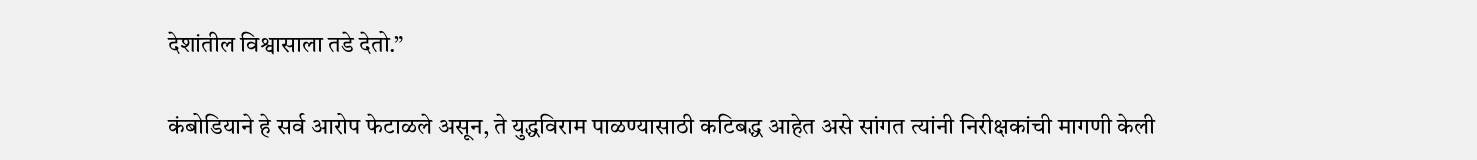देशांतील विश्वासाला तडे देतो.”

कंबोडियाने हे सर्व आरोप फेटाळले असून, ते युद्धविराम पाळण्यासाठी कटिबद्ध आहेत असे सांगत त्यांनी निरीक्षकांची मागणी केली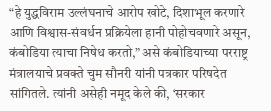“हे युद्धविराम उल्लंघनाचे आरोप खोटे, दिशाभूल करणारे आणि विश्वास-संवर्धन प्रक्रियेला हानी पोहोचवणारे असून, कंबोडिया त्याचा निषेध करतो,” असे कंबोडियाच्या परराष्ट्र मंत्रालयाचे प्रवक्ते चुम सौनरी यांनी पत्रकार परिषदेत सांगितले. त्यांनी असेही नमूद केले की, ‘सरकार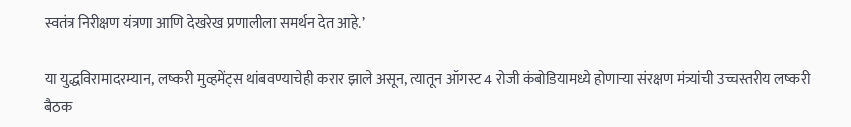स्वतंत्र निरीक्षण यंत्रणा आणि देखरेख प्रणालीला समर्थन देत आहे.’

या युद्धविरामादरम्यान, लष्करी मुव्हमेंट्स थांबवण्याचेही करार झाले असून, त्यातून ऑगस्ट 4 रोजी कंबोडियामध्ये होणाऱ्या संरक्षण मंत्र्यांची उच्चस्तरीय लष्करी बैठक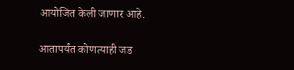आयोजित केली जाणार आहे.

आतापर्यंत कोणत्याही जड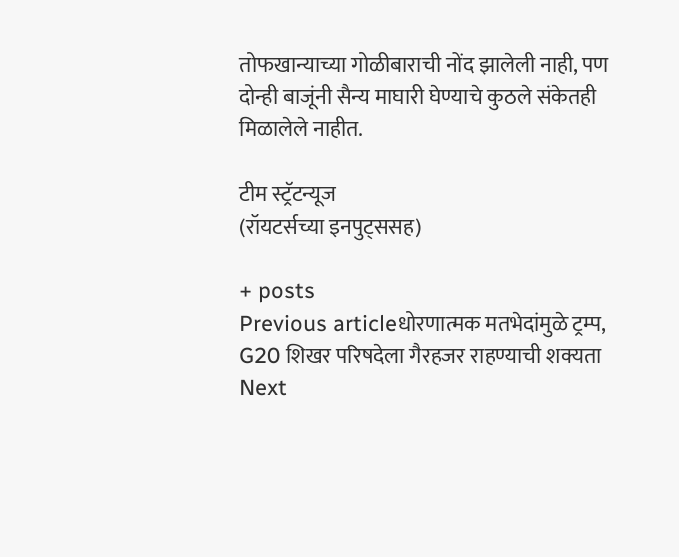तोफखान्याच्या गोळीबाराची नोंद झालेली नाही, पण दोन्ही बाजूंनी सैन्य माघारी घेण्याचे कुठले संकेतही मिळालेले नाहीत.

टीम स्ट्रॅटन्यूज
(रॉयटर्सच्या इनपुट्ससह)

+ posts
Previous articleधोरणात्मक मतभेदांमुळे ट्रम्प, G20 शिखर परिषदेला गैरहजर राहण्याची शक्यता
Next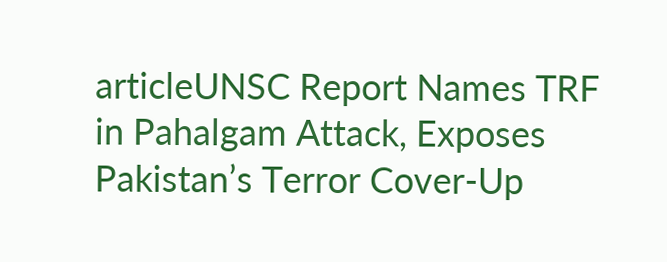articleUNSC Report Names TRF in Pahalgam Attack, Exposes Pakistan’s Terror Cover-Up